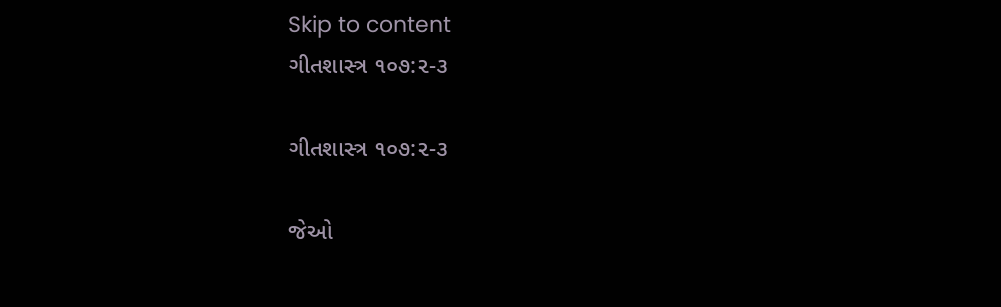Skip to content
ગીતશાસ્ત્ર ૧૦૭:૨-૩

ગીતશાસ્ત્ર ૧૦૭:૨-૩

જેઓ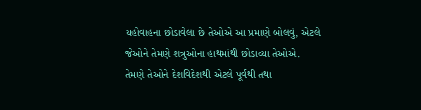યહોવાહના છોડાવેલા છે તેઓએ આ પ્રમાણે બોલવું, એટલે જેઓને તેમણે શત્રુઓના હાથમાંથી છોડાવ્યા તેઓએ.
તેમણે તેઓને દેશવિદેશથી એટલે પૂર્વથી તથા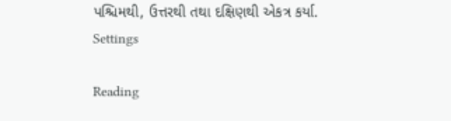પશ્ચિમથી, ઉત્તરથી તથા દક્ષિણથી એકત્ર કર્યા.
Settings

Reading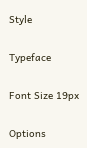Style

Typeface

Font Size 19px

Options